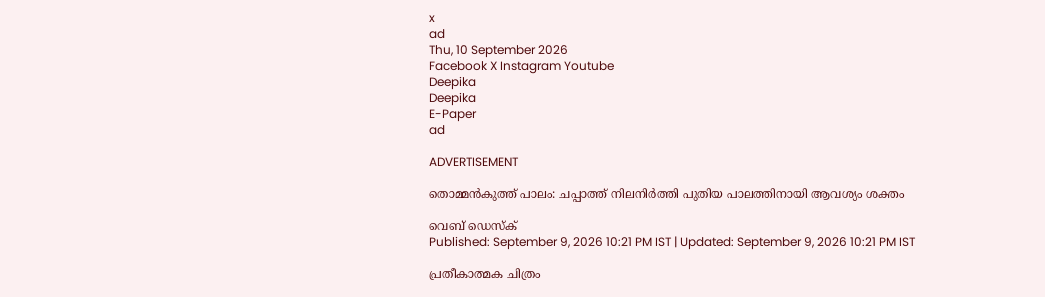x
ad
Thu, 10 September 2026
Facebook X Instagram Youtube
Deepika
Deepika
E-Paper
ad

ADVERTISEMENT

തൊമ്മന്‍കുത്ത് പാലം: ചപ്പാത്ത് നിലനിര്‍ത്തി പുതിയ പാലത്തിനായി ആവശ്യം ശക്തം

വെബ് ഡെസ്ക്
Published: September 9, 2026 10:21 PM IST | Updated: September 9, 2026 10:21 PM IST

പ്രതീകാത്മക ചിത്രം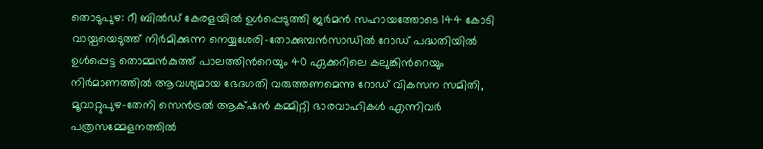തൊടുപുഴ: റീ ബില്‍ഡ് കേരളയില്‍ ഉള്‍പ്പെടുത്തി ജര്‍മന്‍ സഹായത്തോടെ 144 കോടി വായ്പയെടുത്ത് നിര്‍മിക്കുന്ന നെയ്യശേരി-തോക്കുമ്പന്‍സാഡില്‍ റോഡ് പദ്ധതിയില്‍ ഉള്‍പ്പെട്ട തൊമ്മന്‍കുത്ത് പാലത്തിന്‍റെയും 40 ഏക്കറിലെ കലുങ്കിന്‍റെയും നിര്‍മാണത്തില്‍ ആവശ്യമായ ഭേദഗതി വരുത്തണമെന്നു റോഡ് വികസന സമിതി, മൂവാറ്റുപുഴ-തേനി സെന്‍ട്രല്‍ ആക്‌ഷന്‍ കമ്മിറ്റി ഭാരവാഹികള്‍ എന്നിവര്‍ പത്രസമ്മേളനത്തില്‍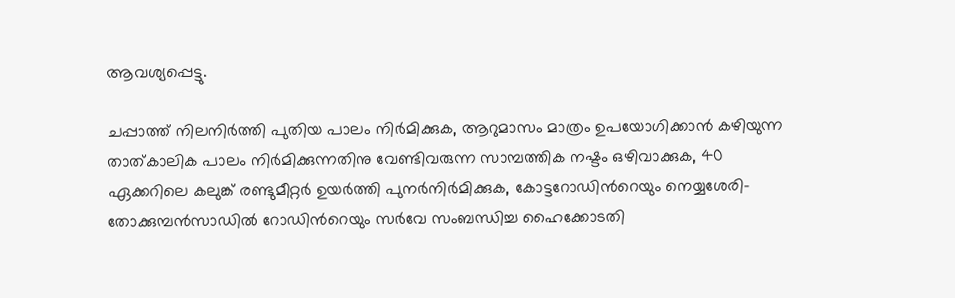ആവശ്യപ്പെട്ടു.

ചപ്പാത്ത് നിലനിര്‍ത്തി പുതിയ പാലം നിര്‍മിക്കുക, ആറുമാസം മാത്രം ഉപയോഗിക്കാന്‍ കഴിയുന്ന താത്കാലിക പാലം നിര്‍മിക്കുന്നതിനു വേണ്ടിവരുന്ന സാമ്പത്തിക നഷ്ടം ഒഴിവാക്കുക, 40 ഏക്കറിലെ കലുങ്ക് രണ്ടുമീറ്റര്‍ ഉയര്‍ത്തി പുനര്‍നിര്‍മിക്കുക, കോട്ടറോഡിന്‍റെയും നെയ്യശേരി-തോക്കുമ്പന്‍സാഡില്‍ റോഡിന്‍റെയും സര്‍വേ സംബന്ധിച്ച ഹൈക്കോടതി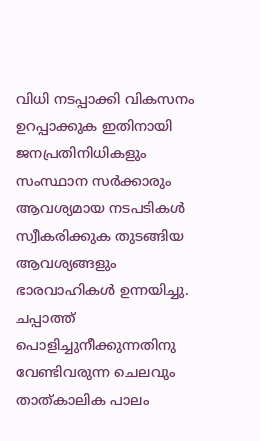വിധി നടപ്പാക്കി വികസനം ഉറപ്പാക്കുക ഇതിനായി ജനപ്രതിനിധികളും സംസ്ഥാന സര്‍ക്കാരും ആവശ്യമായ നടപടികള്‍ സ്വീകരിക്കുക തുടങ്ങിയ ആവശ്യങ്ങളും ഭാരവാഹികള്‍ ഉന്നയിച്ചു. ചപ്പാത്ത് പൊളിച്ചുനീക്കുന്നതിനു വേണ്ടിവരുന്ന ചെലവും താത്കാലിക പാലം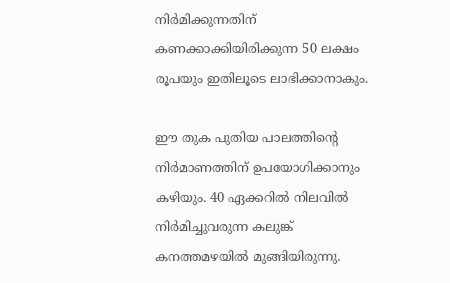നിര്‍മിക്കുന്നതിന് കണക്കാക്കിയിരിക്കുന്ന 50 ലക്ഷം രൂപയും ഇതിലൂടെ ലാഭിക്കാനാകും.

ഈ തുക പുതിയ പാലത്തിന്‍റെ നിര്‍മാണത്തിന് ഉപയോഗിക്കാനും കഴിയും. 40 ഏക്കറില്‍ നിലവില്‍ നിര്‍മിച്ചുവരുന്ന കലുങ്ക് കനത്തമഴയില്‍ മുങ്ങിയിരുന്നു.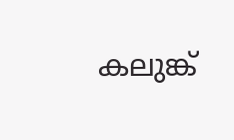കലുങ്ക്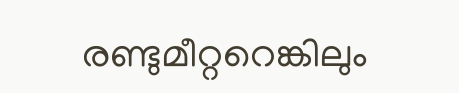രണ്ടുമീറ്ററെങ്കിലും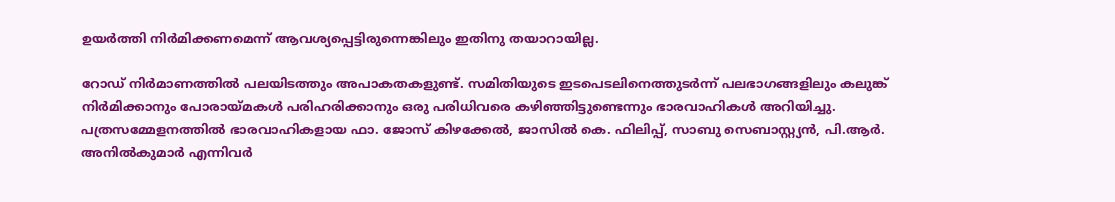ഉയര്‍ത്തി നിര്‍മിക്കണമെന്ന് ആവശ്യപ്പെട്ടിരുന്നെങ്കിലും ഇതിനു തയാറായില്ല.

റോഡ് നിര്‍മാണത്തില്‍ പലയിടത്തും അപാകതകളുണ്ട്. സമിതിയുടെ ഇടപെടലിനെത്തുടര്‍ന്ന് പലഭാഗങ്ങളിലും കലുങ്ക് നിര്‍മിക്കാനും പോരായ്മകള്‍ പരിഹരിക്കാനും ഒരു പരിധിവരെ കഴിഞ്ഞിട്ടുണ്ടെന്നും ഭാരവാഹികള്‍ അറിയിച്ചു.
പത്രസമ്മേളനത്തില്‍ ഭാരവാഹികളായ ഫാ. ജോസ് കിഴക്കേല്‍, ജാസില്‍ കെ. ഫിലിപ്പ്, സാബു സെബാസ്റ്റ്യന്‍, പി.ആര്‍. അനില്‍കുമാര്‍ എന്നിവര്‍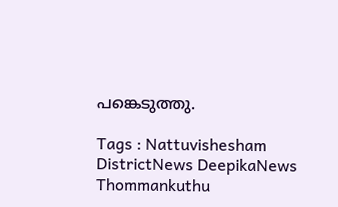പങ്കെടുത്തു.

Tags : Nattuvishesham DistrictNews DeepikaNews Thommankuthu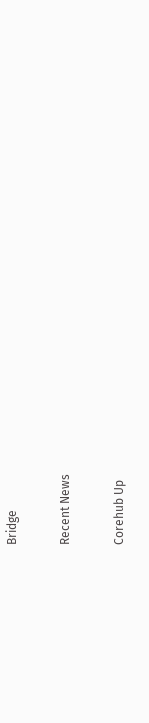Bridge

Recent News

Corehub Up